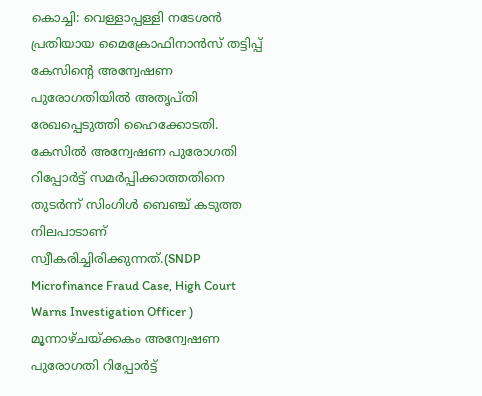കൊച്ചി: വെള്ളാപ്പള്ളി നടേശൻ പ്രതിയായ മൈക്രോഫിനാൻസ് തട്ടിപ്പ് കേസിന്റെ അന്വേഷണ പുരോഗതിയിൽ അതൃപ്തി രേഖപ്പെടുത്തി ഹൈക്കോടതി. കേസിൽ അന്വേഷണ പുരോഗതി റിപ്പോർട്ട് സമർപ്പിക്കാത്തതിനെ തുടർന്ന് സിംഗിൾ ബെഞ്ച് കടുത്ത നിലപാടാണ് സ്വീകരിച്ചിരിക്കുന്നത്.(SNDP Microfinance Fraud Case, High Court Warns Investigation Officer )
മൂന്നാഴ്ചയ്ക്കകം അന്വേഷണ പുരോഗതി റിപ്പോർട്ട്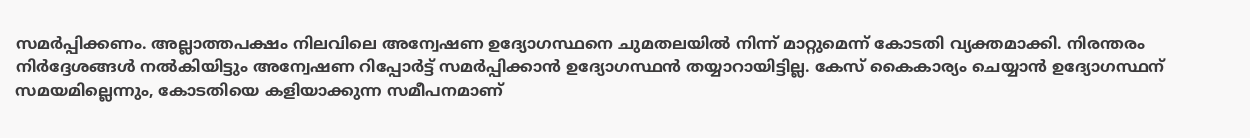സമർപ്പിക്കണം. അല്ലാത്തപക്ഷം നിലവിലെ അന്വേഷണ ഉദ്യോഗസ്ഥനെ ചുമതലയിൽ നിന്ന് മാറ്റുമെന്ന് കോടതി വ്യക്തമാക്കി. നിരന്തരം നിർദ്ദേശങ്ങൾ നൽകിയിട്ടും അന്വേഷണ റിപ്പോർട്ട് സമർപ്പിക്കാൻ ഉദ്യോഗസ്ഥൻ തയ്യാറായിട്ടില്ല. കേസ് കൈകാര്യം ചെയ്യാൻ ഉദ്യോഗസ്ഥന് സമയമില്ലെന്നും, കോടതിയെ കളിയാക്കുന്ന സമീപനമാണ്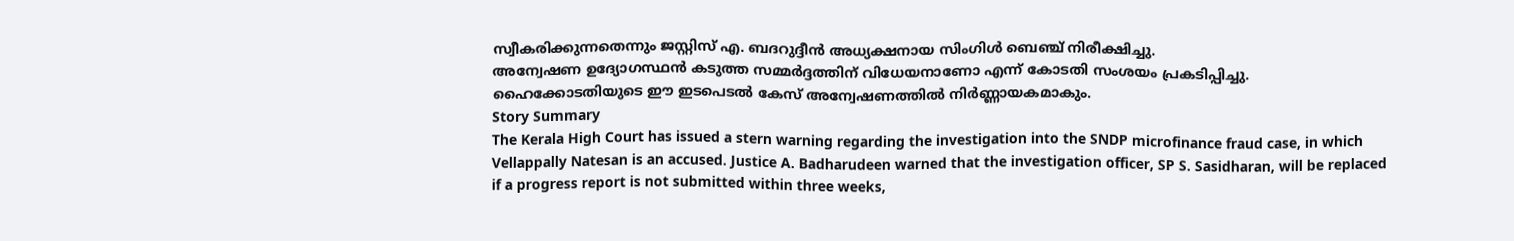സ്വീകരിക്കുന്നതെന്നും ജസ്റ്റിസ് എ. ബദറുദ്ദീൻ അധ്യക്ഷനായ സിംഗിൾ ബെഞ്ച് നിരീക്ഷിച്ചു.
അന്വേഷണ ഉദ്യോഗസ്ഥൻ കടുത്ത സമ്മർദ്ദത്തിന് വിധേയനാണോ എന്ന് കോടതി സംശയം പ്രകടിപ്പിച്ചു. ഹൈക്കോടതിയുടെ ഈ ഇടപെടൽ കേസ് അന്വേഷണത്തിൽ നിർണ്ണായകമാകും.
Story Summary
The Kerala High Court has issued a stern warning regarding the investigation into the SNDP microfinance fraud case, in which Vellappally Natesan is an accused. Justice A. Badharudeen warned that the investigation officer, SP S. Sasidharan, will be replaced if a progress report is not submitted within three weeks,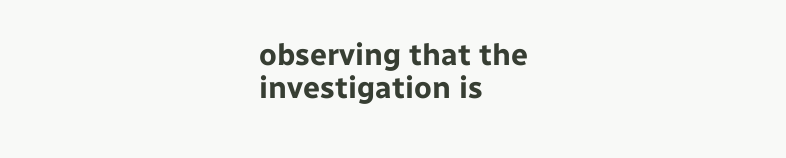observing that the investigation is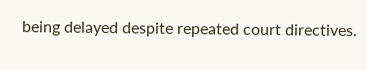being delayed despite repeated court directives.